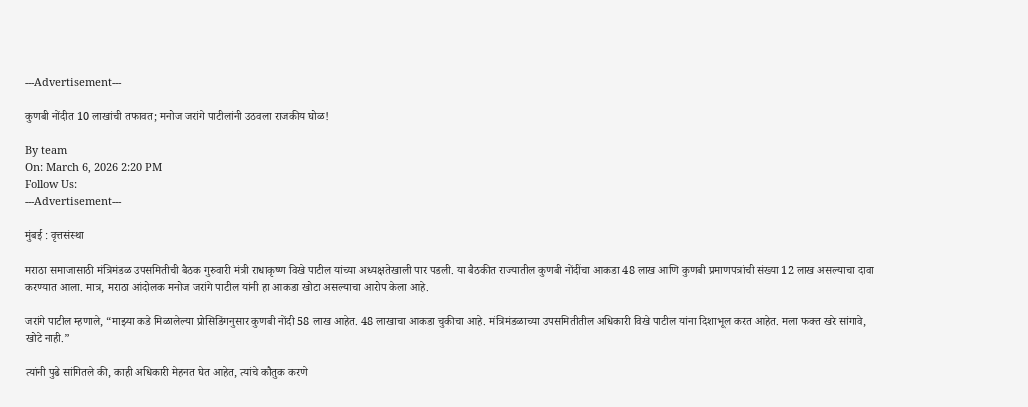---Advertisement---

कुणबी नोंदीत 10 लाखांची तफावत; मनोज जरांगे पाटीलांनी उठवला राजकीय घोळ!

By team
On: March 6, 2026 2:20 PM
Follow Us:
---Advertisement---

मुंबई : वृत्तसंस्था

मराठा समाजासाठी मंत्रिमंडळ उपसमितीची बैठक गुरुवारी मंत्री राधाकृष्ण विखे पाटील यांच्या अध्यक्षतेखाली पार पडली. या बैठकीत राज्यातील कुणबी नोंदींचा आकडा 48 लाख आणि कुणबी प्रमाणपत्रांची संख्या 12 लाख असल्याचा दावा करण्यात आला. मात्र, मराठा आंदोलक मनोज जरांगे पाटील यांनी हा आकडा खोटा असल्याचा आरोप केला आहे.

जरांगे पाटील म्हणाले, “माझ्या कडे मिळालेल्या प्रोसिडिंगनुसार कुणबी नोंदी 58 लाख आहेत. 48 लाखाचा आकडा चुकीचा आहे. मंत्रिमंडळाच्या उपसमितीतील अधिकारी विखे पाटील यांना दिशाभूल करत आहेत. मला फक्त खरे सांगावे, खोटे नाही.”

त्यांनी पुढे सांगितले की, काही अधिकारी मेहनत घेत आहेत, त्यांचे कौतुक करणे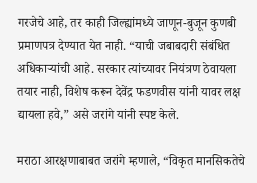गरजेचे आहे, तर काही जिल्ह्यांमध्ये जाणून-बुजून कुणबी प्रमाणपत्र देण्यात येत नाही. “याची जबाबदारी संबंधित अधिकाऱ्यांची आहे. सरकार त्यांच्यावर नियंत्रण ठेवायला तयार नाही, विशेष करून देवेंद्र फडणवीस यांनी यावर लक्ष द्यायला हवे,” असे जरांगे यांनी स्पष्ट केले.

मराठा आरक्षणाबाबत जरांगे म्हणाले, “विकृत मानसिकतेचे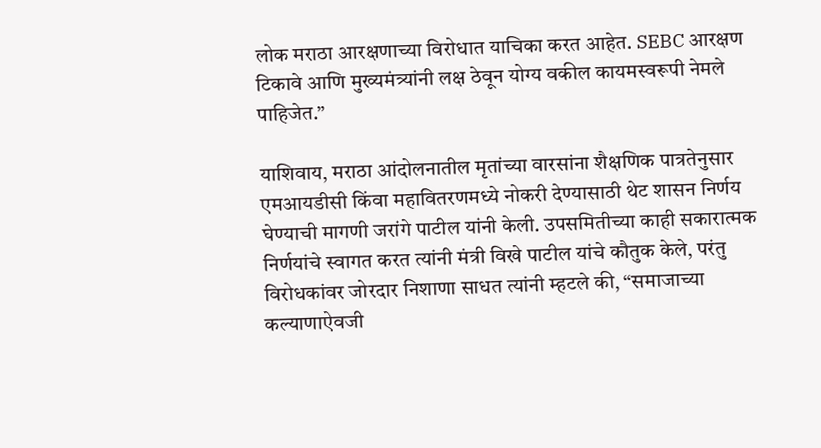लोक मराठा आरक्षणाच्या विरोधात याचिका करत आहेत. SEBC आरक्षण टिकावे आणि मुख्यमंत्र्यांनी लक्ष ठेवून योग्य वकील कायमस्वरूपी नेमले पाहिजेत.”

याशिवाय, मराठा आंदोलनातील मृतांच्या वारसांना शैक्षणिक पात्रतेनुसार एमआयडीसी किंवा महावितरणमध्ये नोकरी देण्यासाठी थेट शासन निर्णय घेण्याची मागणी जरांगे पाटील यांनी केली. उपसमितीच्या काही सकारात्मक निर्णयांचे स्वागत करत त्यांनी मंत्री विखे पाटील यांचे कौतुक केले, परंतु विरोधकांवर जोरदार निशाणा साधत त्यांनी म्हटले की, “समाजाच्या कल्याणाऐवजी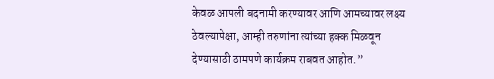केवळ आपली बदनामी करण्यावर आणि आमच्यावर लक्ष्य ठेवल्यापेक्षा, आम्ही तरुणांना त्यांच्या हक्क मिळवून देण्यासाठी ठामपणे कार्यक्रम राबवत आहोत.”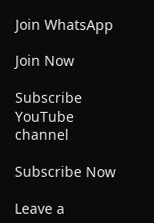Join WhatsApp

Join Now

Subscribe YouTube channel

Subscribe Now

Leave a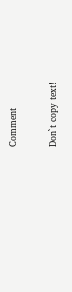Comment

Don`t copy text!